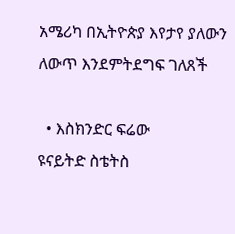አሜሪካ በኢትዮጵያ እየታየ ያለውን ለውጥ እንደምትደግፍ ገለጸች

  • እስክንድር ፍሬው
ዩናይትድ ስቴትስ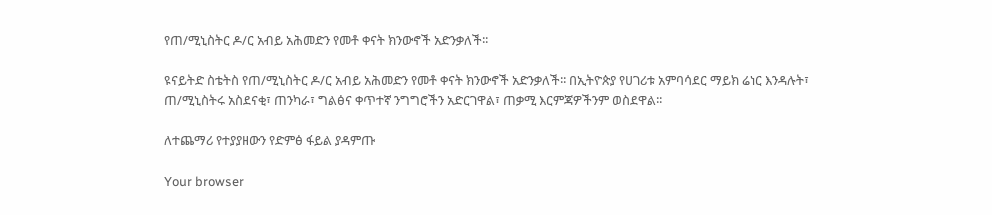የጠ/ሚኒስትር ዶ/ር አብይ አሕመድን የመቶ ቀናት ክንውኖች አድንቃለች፡፡

ዩናይትድ ስቴትስ የጠ/ሚኒስትር ዶ/ር አብይ አሕመድን የመቶ ቀናት ክንውኖች አድንቃለች፡፡ በኢትዮጵያ የሀገሪቱ አምባሳደር ማይክ ሬነር እንዳሉት፣ ጠ/ሚኒስትሩ አስደናቂ፣ ጠንካራ፣ ግልፅና ቀጥተኛ ንግግሮችን አድርገዋል፣ ጠቃሚ እርምጃዎችንም ወስደዋል፡፡

ለተጨማሪ የተያያዘውን የድምፅ ፋይል ያዳምጡ

Your browser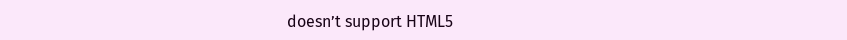doesn’t support HTML5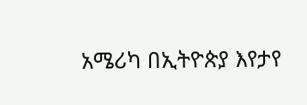አሜሪካ በኢትዮጵያ እየታየ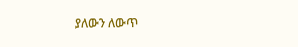ያለውን ለውጥ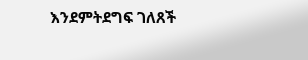እንደምትደግፍ ገለጸች